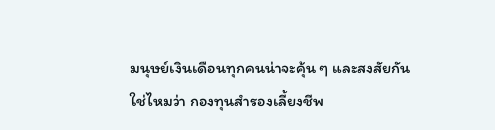มนุษย์เงินเดือนทุกคนน่าจะคุ้น ๆ และสงสัยกันใช่ไหมว่า กองทุนสำรองเลี้ยงชีพ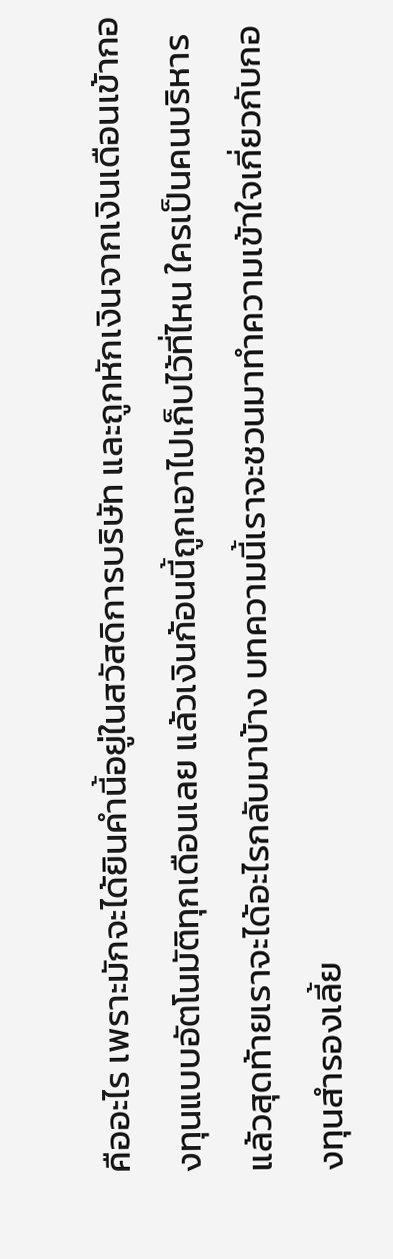คืออะไร เพราะมักจะได้ยินคำนี้อยู่ในสวัสดิการบริษัท และถูกหักเงินจากเงินเดือนเข้ากองทุนแบบอัตโนมัติทุกเดือนเลย แล้วเงินก้อนนี้ถูกเอาไปเก็บไว้ที่ไหน ใครเป็นคนบริหาร แล้วสุดท้ายเราจะได้อะไรกลับมาบ้าง บทความนี้เราจะชวนมาทำความเข้าใจเกี่ยวกับกองทุนสำรองเลี้ย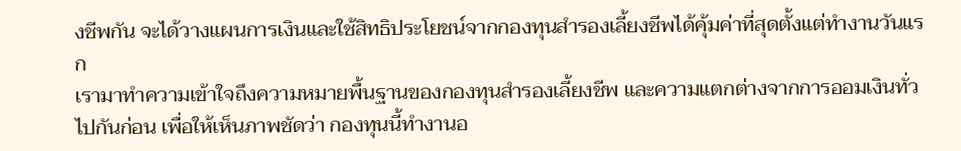งชีพกัน จะได้วางแผนการเงินและใช้สิทธิประโยชน์จากกองทุนสำรองเลี้ยงชีพได้คุ้มค่าที่สุดตั้งแต่ทำงานวันแรก
เรามาทำความเข้าใจถึงความหมายพื้นฐานของกองทุนสำรองเลี้ยงชีพ และความแตกต่างจากการออมเงินทั่วไปกันก่อน เพื่อให้เห็นภาพชัดว่า กองทุนนี้ทำงานอ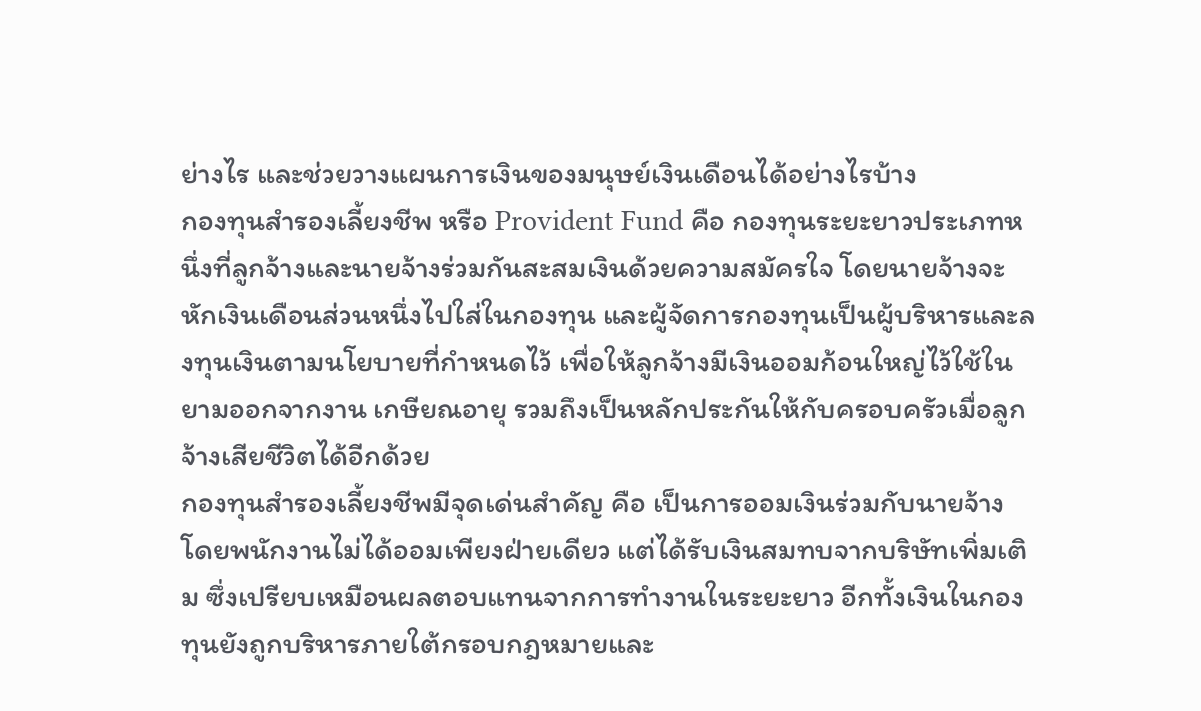ย่างไร และช่วยวางแผนการเงินของมนุษย์เงินเดือนได้อย่างไรบ้าง
กองทุนสำรองเลี้ยงชีพ หรือ Provident Fund คือ กองทุนระยะยาวประเภทหนึ่งที่ลูกจ้างและนายจ้างร่วมกันสะสมเงินด้วยความสมัครใจ โดยนายจ้างจะหักเงินเดือนส่วนหนึ่งไปใส่ในกองทุน และผู้จัดการกองทุนเป็นผู้บริหารและลงทุนเงินตามนโยบายที่กำหนดไว้ เพื่อให้ลูกจ้างมีเงินออมก้อนใหญ่ไว้ใช้ในยามออกจากงาน เกษียณอายุ รวมถึงเป็นหลักประกันให้กับครอบครัวเมื่อลูกจ้างเสียชีวิตได้อีกด้วย
กองทุนสำรองเลี้ยงชีพมีจุดเด่นสำคัญ คือ เป็นการออมเงินร่วมกับนายจ้าง โดยพนักงานไม่ได้ออมเพียงฝ่ายเดียว แต่ได้รับเงินสมทบจากบริษัทเพิ่มเติม ซึ่งเปรียบเหมือนผลตอบแทนจากการทำงานในระยะยาว อีกทั้งเงินในกองทุนยังถูกบริหารภายใต้กรอบกฎหมายและ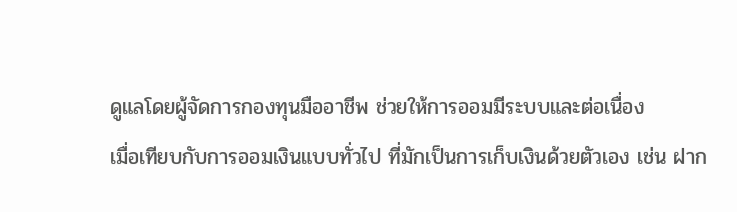ดูแลโดยผู้จัดการกองทุนมืออาชีพ ช่วยให้การออมมีระบบและต่อเนื่อง
เมื่อเทียบกับการออมเงินแบบทั่วไป ที่มักเป็นการเก็บเงินด้วยตัวเอง เช่น ฝาก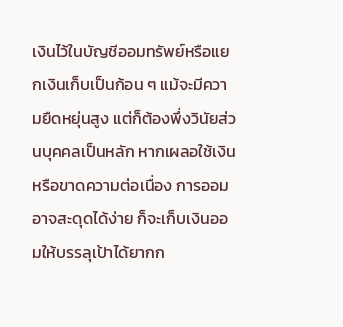เงินไว้ในบัญชีออมทรัพย์หรือแยกเงินเก็บเป็นก้อน ๆ แม้จะมีความยืดหยุ่นสูง แต่ก็ต้องพึ่งวินัยส่วนบุคคลเป็นหลัก หากเผลอใช้เงินหรือขาดความต่อเนื่อง การออมอาจสะดุดได้ง่าย ก็จะเก็บเงินออมให้บรรลุเป้าได้ยากก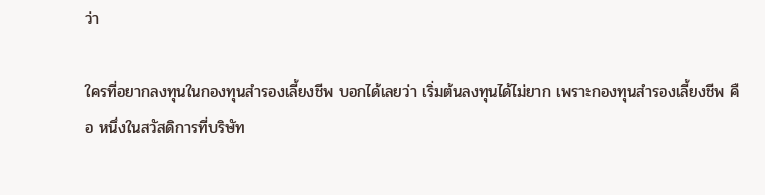ว่า

ใครที่อยากลงทุนในกองทุนสำรองเลี้ยงชีพ บอกได้เลยว่า เริ่มต้นลงทุนได้ไม่ยาก เพราะกองทุนสำรองเลี้ยงชีพ คือ หนึ่งในสวัสดิการที่บริษัท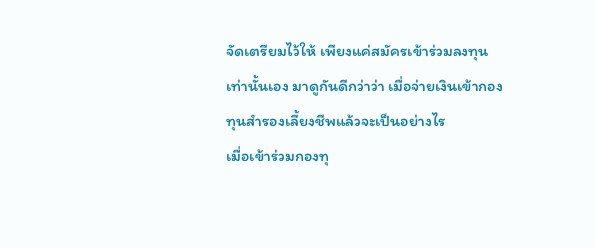จัดเตรียมไว้ให้ เพียงแค่สมัครเข้าร่วมลงทุนเท่านั้นเอง มาดูกันดีกว่าว่า เมื่อจ่ายเงินเข้ากองทุนสำรองเลี้ยงชีพแล้วจะเป็นอย่างไร
เมื่อเข้าร่วมกองทุ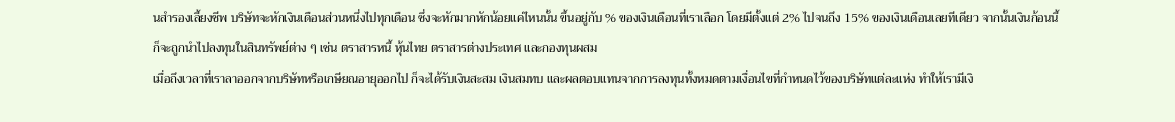นสำรองเลี้ยงชีพ บริษัทจะหักเงินเดือนส่วนหนึ่งไปทุกเดือน ซึ่งจะหักมากหักน้อยแค่ไหนนั้น ขึ้นอยู่กับ % ของเงินเดือนที่เราเลือก โดยมีตั้งแต่ 2% ไปจนถึง 15% ของเงินเดือนเลยทีเดียว จากนั้นเงินก้อนนี้ก็จะถูกนำไปลงทุนในสินทรัพย์ต่าง ๆ เช่น ตราสารหนี้ หุ้นไทย ตราสารต่างประเทศ และกองทุนผสม
เมื่อถึงเวลาที่เราลาออกจากบริษัทหรือเกษียณอายุออกไป ก็จะได้รับเงินสะสม เงินสมทบ และผลตอบแทนจากการลงทุนทั้งหมดตามเงื่อนไขที่กำหนดไว้ของบริษัทแต่ละแห่ง ทำให้เรามีเงิ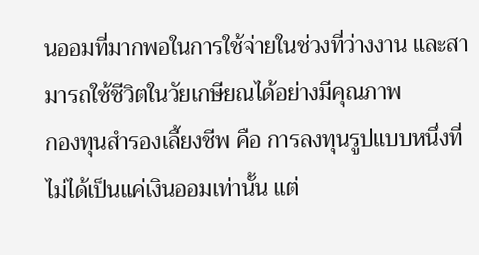นออมที่มากพอในการใช้จ่ายในช่วงที่ว่างงาน และสามารถใช้ชีวิตในวัยเกษียณได้อย่างมีคุณภาพ
กองทุนสำรองเลี้ยงชีพ คือ การลงทุนรูปแบบหนึ่งที่ไม่ได้เป็นแค่เงินออมเท่านั้น แต่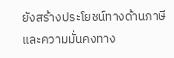ยังสร้างประโยชน์ทางด้านภาษีและความมั่นคงทาง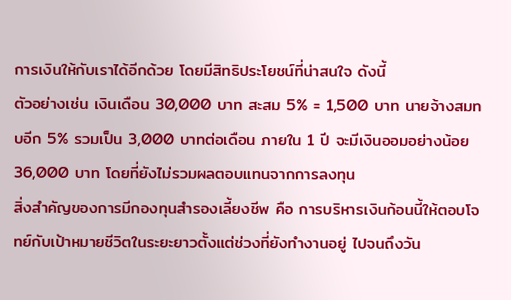การเงินให้กับเราได้อีกด้วย โดยมีสิทธิประโยชน์ที่น่าสนใจ ดังนี้
ตัวอย่างเช่น เงินเดือน 30,000 บาท สะสม 5% = 1,500 บาท นายจ้างสมทบอีก 5% รวมเป็น 3,000 บาทต่อเดือน ภายใน 1 ปี จะมีเงินออมอย่างน้อย 36,000 บาท โดยที่ยังไม่รวมผลตอบแทนจากการลงทุน
สิ่งสำคัญของการมีกองทุนสำรองเลี้ยงชีพ คือ การบริหารเงินก้อนนี้ให้ตอบโจทย์กับเป้าหมายชีวิตในระยะยาวตั้งแต่ช่วงที่ยังทำงานอยู่ ไปจนถึงวัน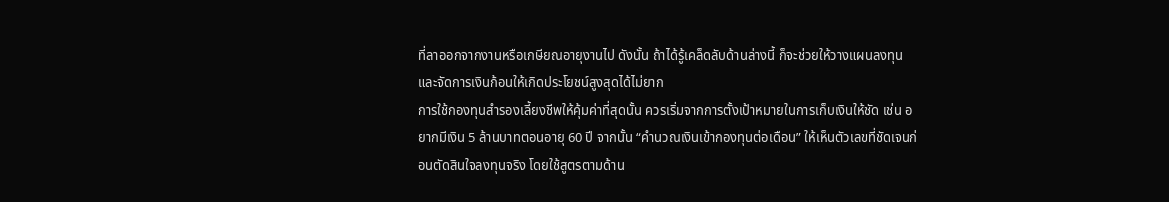ที่ลาออกจากงานหรือเกษียณอายุงานไป ดังนั้น ถ้าได้รู้เคล็ดลับด้านล่างนี้ ก็จะช่วยให้วางแผนลงทุนและจัดการเงินก้อนให้เกิดประโยชน์สูงสุดได้ไม่ยาก
การใช้กองทุนสำรองเลี้ยงชีพให้คุ้มค่าที่สุดนั้น ควรเริ่มจากการตั้งเป้าหมายในการเก็บเงินให้ชัด เช่น อยากมีเงิน 5 ล้านบาทตอนอายุ 60 ปี จากนั้น “คำนวณเงินเข้ากองทุนต่อเดือน” ให้เห็นตัวเลขที่ชัดเจนก่อนตัดสินใจลงทุนจริง โดยใช้สูตรตามด้าน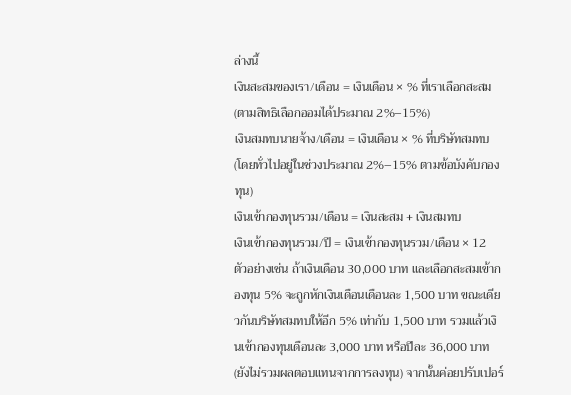ล่างนี้
เงินสะสมของเรา/เดือน = เงินเดือน × % ที่เราเลือกสะสม (ตามสิทธิเลือกออมได้ประมาณ 2%–15%)
เงินสมทบนายจ้าง/เดือน = เงินเดือน × % ที่บริษัทสมทบ (โดยทั่วไปอยู่ในช่วงประมาณ 2%–15% ตามข้อบังคับกองทุน)
เงินเข้ากองทุนรวม/เดือน = เงินสะสม + เงินสมทบ
เงินเข้ากองทุนรวม/ปี = เงินเข้ากองทุนรวม/เดือน × 12
ตัวอย่างเช่น ถ้าเงินเดือน 30,000 บาท และเลือกสะสมเข้ากองทุน 5% จะถูกหักเงินเดือนเดือนละ 1,500 บาท ขณะเดียวกันบริษัทสมทบให้อีก 5% เท่ากับ 1,500 บาท รวมแล้วเงินเข้ากองทุนเดือนละ 3,000 บาท หรือปีละ 36,000 บาท (ยังไม่รวมผลตอบแทนจากการลงทุน) จากนั้นค่อยปรับเปอร์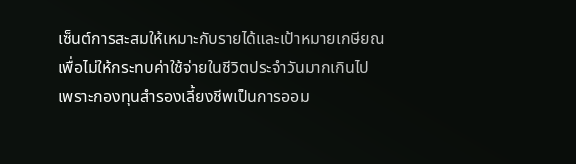เซ็นต์การสะสมให้เหมาะกับรายได้และเป้าหมายเกษียณ เพื่อไม่ให้กระทบค่าใช้จ่ายในชีวิตประจำวันมากเกินไป
เพราะกองทุนสำรองเลี้ยงชีพเป็นการออม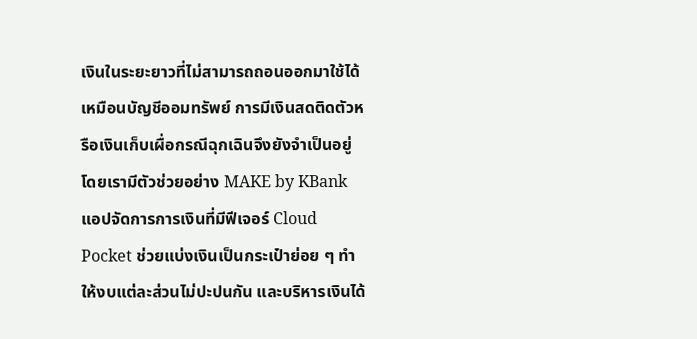เงินในระยะยาวที่ไม่สามารถถอนออกมาใช้ได้เหมือนบัญชีออมทรัพย์ การมีเงินสดติดตัวหรือเงินเก็บเผื่อกรณีฉุกเฉินจึงยังจำเป็นอยู่ โดยเรามีตัวช่วยอย่าง MAKE by KBank แอปจัดการการเงินที่มีฟีเจอร์ Cloud Pocket ช่วยแบ่งเงินเป็นกระเป๋าย่อย ๆ ทำให้งบแต่ละส่วนไม่ปะปนกัน และบริหารเงินได้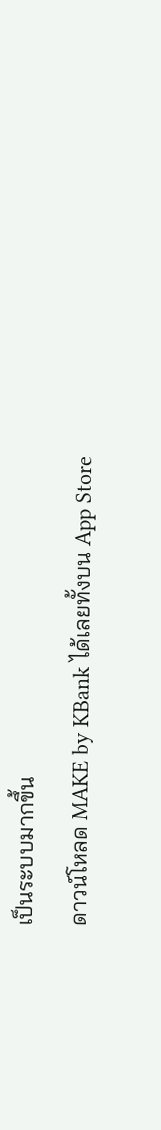เป็นระบบมากขึ้น
ดาวน์โหลด MAKE by KBank ได้เลยทั้งบน App Store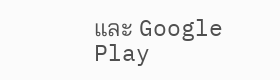และ Google Play